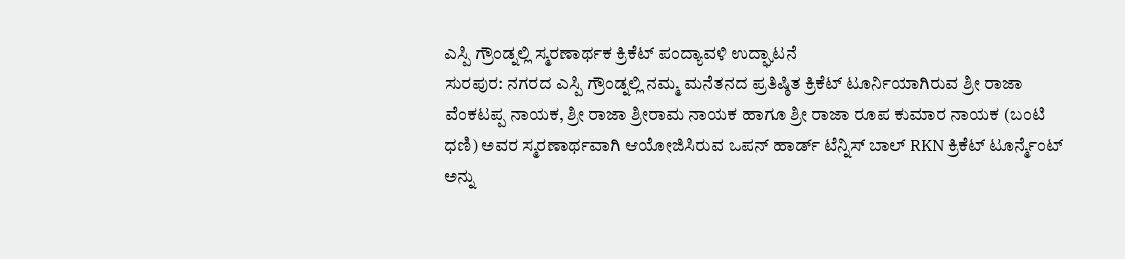ಎಸ್ಪಿ ಗ್ರೌಂಡ್ನಲ್ಲಿ ಸ್ಮರಣಾರ್ಥಕ ಕ್ರಿಕೆಟ್ ಪಂದ್ಯಾವಳಿ ಉದ್ಘಾಟನೆ
ಸುರಪುರ: ನಗರದ ಎಸ್ಪಿ ಗ್ರೌಂಡ್ನಲ್ಲಿ ನಮ್ಮ ಮನೆತನದ ಪ್ರತಿಷ್ಠಿತ ಕ್ರಿಕೆಟ್ ಟೂರ್ನಿಯಾಗಿರುವ ಶ್ರೀ ರಾಜಾ ವೆಂಕಟಪ್ಪ ನಾಯಕ, ಶ್ರೀ ರಾಜಾ ಶ್ರೀರಾಮ ನಾಯಕ ಹಾಗೂ ಶ್ರೀ ರಾಜಾ ರೂಪ ಕುಮಾರ ನಾಯಕ (ಬಂಟಿ ಧಣಿ) ಅವರ ಸ್ಮರಣಾರ್ಥವಾಗಿ ಆಯೋಜಿಸಿರುವ ಒಪನ್ ಹಾರ್ಡ್ ಟೆನ್ನಿಸ್ ಬಾಲ್ RKN ಕ್ರಿಕೆಟ್ ಟೂರ್ನ್ಮೆಂಟ್ ಅನ್ನು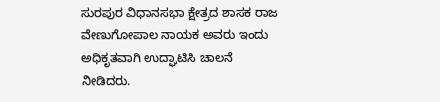ಸುರಪುರ ವಿಧಾನಸಭಾ ಕ್ಷೇತ್ರದ ಶಾಸಕ ರಾಜ ವೇಣುಗೋಪಾಲ ನಾಯಕ ಅವರು ಇಂದು ಅಧಿಕೃತವಾಗಿ ಉದ್ಘಾಟಿಸಿ ಚಾಲನೆ ನೀಡಿದರು.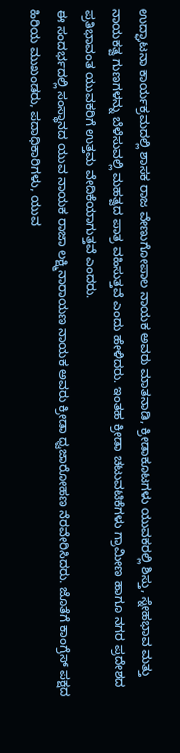ಉದ್ಘಾಟನಾ ಕಾರ್ಯಕ್ರಮದಲ್ಲಿ ಶಾಸಕ ರಾಜ ವೇಣುಗೋಪಾಲ ನಾಯಕ ಅವರು ಮಾತನಾಡಿ, ಕ್ರೀಡಾಕೂಟಗಳು ಯುವಕರಲ್ಲಿ ಶಿಸ್ತು, ಸ್ನೇಹಭಾವ ಮತ್ತು ನಾಯಕತ್ವ ಗುಣಗಳನ್ನು ಬೆಳೆಸುವಲ್ಲಿ ಮಹತ್ವದ ಪಾತ್ರ ವಹಿಸುತ್ತವೆ ಎಂದು ಹೇಳಿದರು. ಇಂತಹ ಕ್ರೀಡಾ ಚಟುವಟಿಕೆಗಳು ಗ್ರಾಮೀಣ ಹಾಗೂ ನಗರ ಪ್ರದೇಶದ ಪ್ರತಿಭಾವಂತ ಯುವಕರಿಗೆ ಉತ್ತಮ ವೇದಿಕೆಯಾಗುತ್ತವೆ ಎಂದರು.
ಈ ಸಂದರ್ಭದಲ್ಲಿ ಸಂಸ್ಥಾನದ ಯುವ ನಾಯಕ ರಾಜಾ ಲಕ್ಷ್ಮಿನಾರಾಯಣ ನಾಯಕ ಅವರು ಕ್ರೀಡಾ ಧ್ವಜಾರೋಹಣ ನೆರವೇರಿಸಿದರು. ಜೊತೆಗೆ ಕಾಂಗ್ರೆಸ್ ಪಕ್ಷದ ಹಿರಿಯ ಮುಖಂಡರು, ಪದಾಧಿಕಾರಿಗಳು, ಯುವ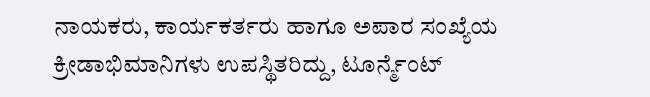ನಾಯಕರು, ಕಾರ್ಯಕರ್ತರು ಹಾಗೂ ಅಪಾರ ಸಂಖ್ಯೆಯ ಕ್ರೀಡಾಭಿಮಾನಿಗಳು ಉಪಸ್ಥಿತರಿದ್ದು, ಟೂರ್ನ್ಮೆಂಟ್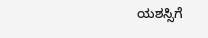ಯಶಸ್ಸಿಗೆ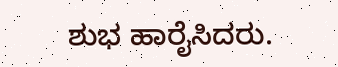ಶುಭ ಹಾರೈಸಿದರು.